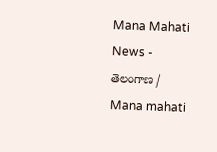Mana Mahati News - తెలంగాణ / Mana mahati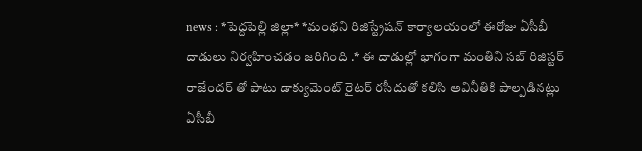news : *పెద్దపెల్లి జిల్లా* *మంథని రిజిస్ట్రేషన్ కార్యాలయంలో ఈరోజు ఏసీబీ దాడులు నిర్వహించడం జరిగింది .* ఈ దాడుల్లో భాగంగా మంతిని సబ్ రిజిస్టర్ రాజేందర్ తో పాటు డాక్యుమెంట్ రైటర్ రసీదుతో కలిసి అవినీతికి పాల్పడినట్లు ఏసీబీ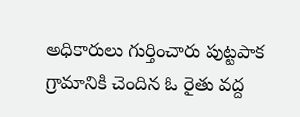అధికారులు గుర్తించారు పుట్టపాక గ్రామానికి చెందిన ఓ రైతు వద్ద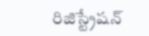రిజిస్ట్రేషన్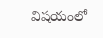విషయంలో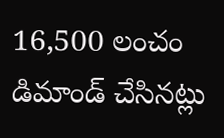16,500 లంచం డిమాండ్ చేసినట్లు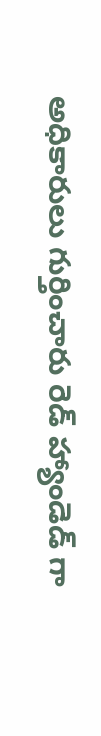అధికారులు గుర్తించారు రెడ్ హ్యాండెడ్ గా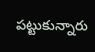పట్టుకున్నారు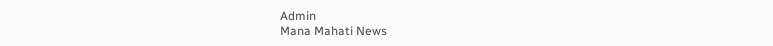Admin
Mana Mahati News